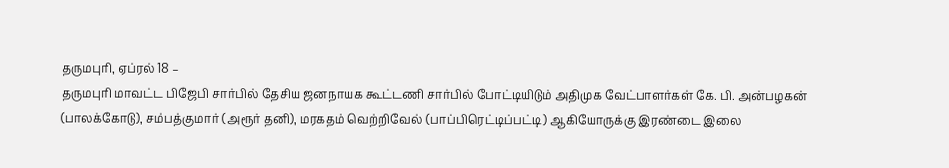தருமபுரி, ஏப்ரல் 18 –
தருமபுரி மாவட்ட பிஜேபி சார்பில் தேசிய ஜனநாயக கூட்டணி சார்பில் போட்டியிடும் அதிமுக வேட்பாளர்கள் கே. பி. அன்பழகன் (பாலக்கோடு), சம்பத்குமார் (அரூர் தனி), மரகதம் வெற்றிவேல் (பாப்பிரெட்டிப்பட்டி) ஆகியோருக்கு இரண்டை இலை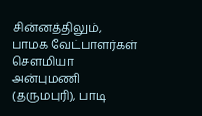சின்னத்திலும், பாமக வேட்பாளர்கள் சௌமியா அன்புமணி (தருமபுரி), பாடி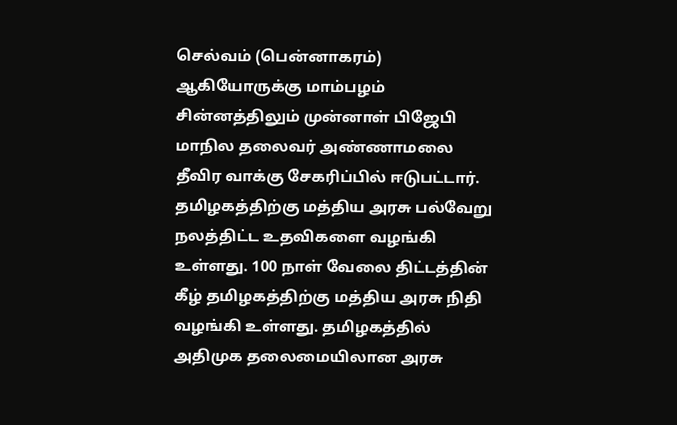செல்வம் (பென்னாகரம்) ஆகியோருக்கு மாம்பழம் சின்னத்திலும் முன்னாள் பிஜேபி மாநில தலைவர் அண்ணாமலை தீவிர வாக்கு சேகரிப்பில் ஈடுபட்டார்.
தமிழகத்திற்கு மத்திய அரசு பல்வேறு நலத்திட்ட உதவிகளை வழங்கி உள்ளது. 100 நாள் வேலை திட்டத்தின் கீழ் தமிழகத்திற்கு மத்திய அரசு நிதி வழங்கி உள்ளது. தமிழகத்தில் அதிமுக தலைமையிலான அரசு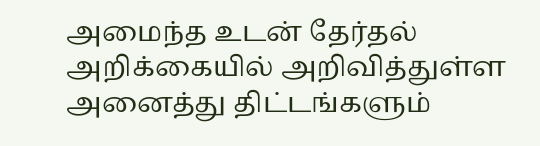அமைந்த உடன் தேர்தல் அறிக்கையில் அறிவித்துள்ள அனைத்து திட்டங்களும்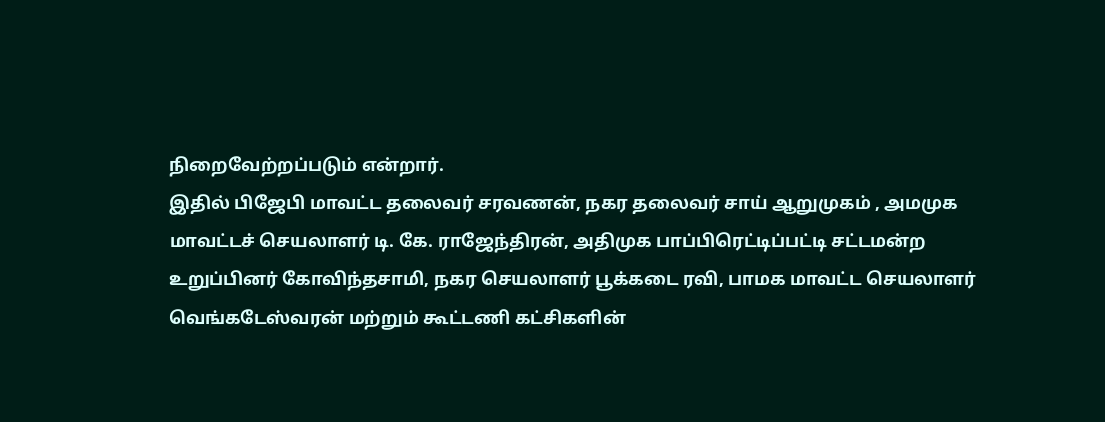நிறைவேற்றப்படும் என்றார்.
இதில் பிஜேபி மாவட்ட தலைவர் சரவணன், நகர தலைவர் சாய் ஆறுமுகம் , அமமுக மாவட்டச் செயலாளர் டி. கே. ராஜேந்திரன், அதிமுக பாப்பிரெட்டிப்பட்டி சட்டமன்ற உறுப்பினர் கோவிந்தசாமி, நகர செயலாளர் பூக்கடை ரவி, பாமக மாவட்ட செயலாளர் வெங்கடேஸ்வரன் மற்றும் கூட்டணி கட்சிகளின்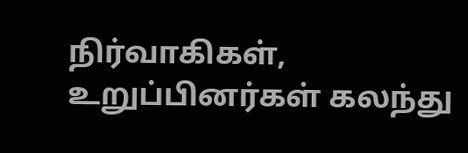நிர்வாகிகள், உறுப்பினர்கள் கலந்து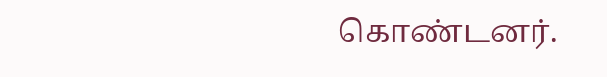கொண்டனர்.